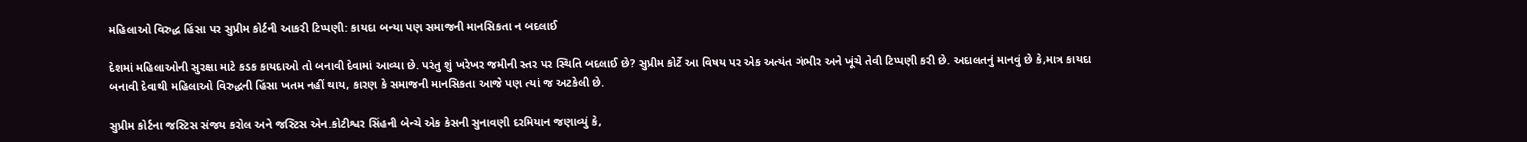મહિલાઓ વિરુદ્ધ હિંસા પર સુપ્રીમ કોર્ટની આકરી ટિપ્પણી: કાયદા બન્યા પણ સમાજની માનસિકતા ન બદલાઈ

દેશમાં મહિલાઓની સુરક્ષા માટે કડક કાયદાઓ તો બનાવી દેવામાં આવ્યા છે. પરંતુ શું ખરેખર જમીની સ્તર પર સ્થિતિ બદલાઈ છે? સુપ્રીમ કોર્ટે આ વિષય પર એક અત્યંત ગંભીર અને ખૂંચે તેવી ટિપ્પણી કરી છે. અદાલતનું માનવું છે કે,માત્ર કાયદા બનાવી દેવાથી મહિલાઓ વિરુદ્ધની હિંસા ખતમ નહીં થાય, કારણ કે સમાજની માનસિકતા આજે પણ ત્યાં જ અટકેલી છે.

સુપ્રીમ કોર્ટના જસ્ટિસ સંજય કરોલ અને જસ્ટિસ એન.કોટીશ્વર સિંહની બેન્ચે એક કેસની સુનાવણી દરમિયાન જણાવ્યું કે,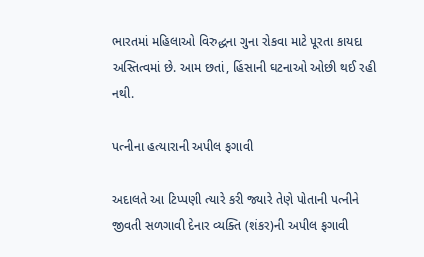ભારતમાં મહિલાઓ વિરુદ્ધના ગુના રોકવા માટે પૂરતા કાયદા અસ્તિત્વમાં છે. આમ છતાં, હિંસાની ઘટનાઓ ઓછી થઈ રહી નથી.

પત્નીના હત્યારાની અપીલ ફગાવી

અદાલતે આ ટિપ્પણી ત્યારે કરી જ્યારે તેણે પોતાની પત્નીને જીવતી સળગાવી દેનાર વ્યક્તિ (શંકર)ની અપીલ ફગાવી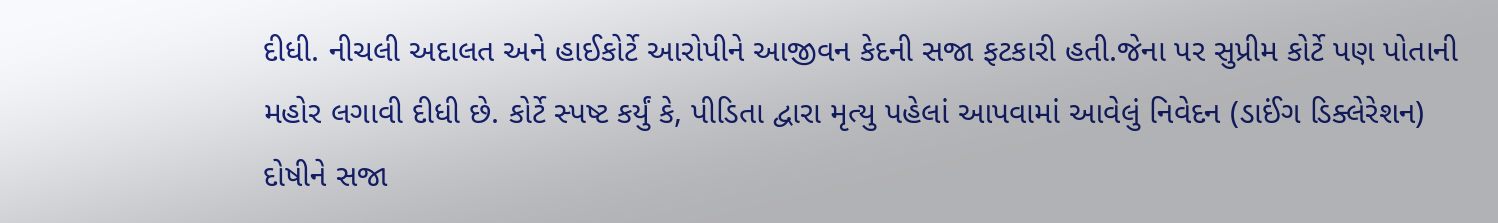દીધી. નીચલી અદાલત અને હાઈકોર્ટે આરોપીને આજીવન કેદની સજા ફટકારી હતી.જેના પર સુપ્રીમ કોર્ટે પણ પોતાની મહોર લગાવી દીધી છે. કોર્ટે સ્પષ્ટ કર્યું કે, પીડિતા દ્વારા મૃત્યુ પહેલાં આપવામાં આવેલું નિવેદન (ડાઈંગ ડિક્લેરેશન) દોષીને સજા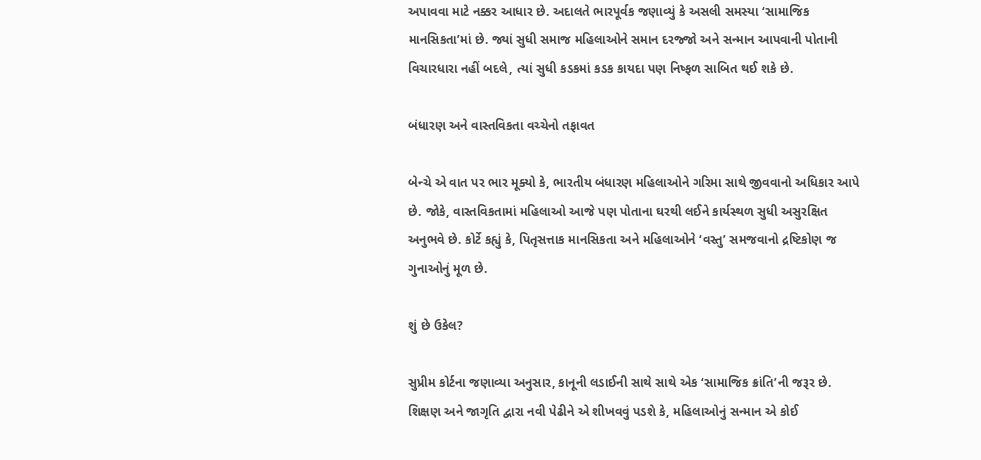અપાવવા માટે નક્કર આધાર છે. અદાલતે ભારપૂર્વક જણાવ્યું કે અસલી સમસ્યા ‘સામાજિક માનસિકતા’માં છે. જ્યાં સુધી સમાજ મહિલાઓને સમાન દરજ્જો અને સન્માન આપવાની પોતાની વિચારધારા નહીં બદલે, ત્યાં સુધી કડકમાં કડક કાયદા પણ નિષ્ફળ સાબિત થઈ શકે છે.

બંધારણ અને વાસ્તવિકતા વચ્ચેનો તફાવત

બેન્ચે એ વાત પર ભાર મૂક્યો કે, ભારતીય બંધારણ મહિલાઓને ગરિમા સાથે જીવવાનો અધિકાર આપે છે. જોકે, વાસ્તવિકતામાં મહિલાઓ આજે પણ પોતાના ઘરથી લઈને કાર્યસ્થળ સુધી અસુરક્ષિત અનુભવે છે. કોર્ટે કહ્યું કે, પિતૃસત્તાક માનસિકતા અને મહિલાઓને ‘વસ્તુ’ સમજવાનો દ્રષ્ટિકોણ જ ગુનાઓનું મૂળ છે.

શું છે ઉકેલ?

સુપ્રીમ કોર્ટના જણાવ્યા અનુસાર, કાનૂની લડાઈની સાથે સાથે એક ‘સામાજિક ક્રાંતિ’ની જરૂર છે. શિક્ષણ અને જાગૃતિ દ્વારા નવી પેઢીને એ શીખવવું પડશે કે, મહિલાઓનું સન્માન એ કોઈ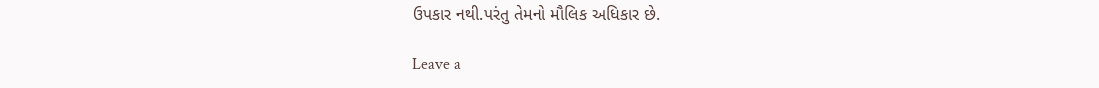ઉપકાર નથી.પરંતુ તેમનો મૌલિક અધિકાર છે.

Leave a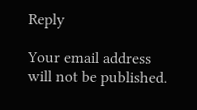Reply

Your email address will not be published.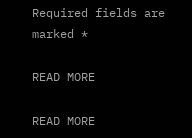Required fields are marked *

READ MORE

READ MORE